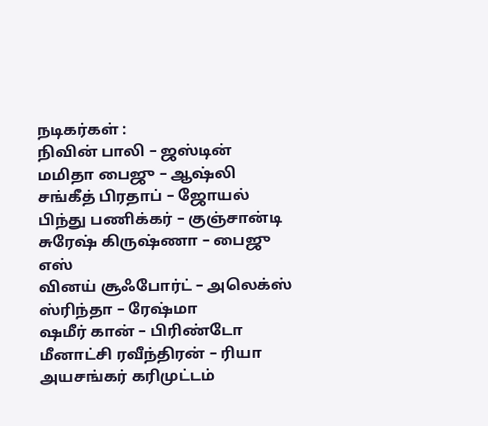நடிகர்கள் :
நிவின் பாலி – ஜஸ்டின்
மமிதா பைஜு – ஆஷ்லி
சங்கீத் பிரதாப் – ஜோயல்
பிந்து பணிக்கர் – குஞ்சான்டி
சுரேஷ் கிருஷ்ணா – பைஜு எஸ்
வினய் சூஃபோர்ட் – அலெக்ஸ்
ஸ்ரிந்தா – ரேஷ்மா
ஷமீர் கான் – பிரிண்டோ
மீனாட்சி ரவீந்திரன் – ரியா
அயசங்கர் கரிமுட்டம்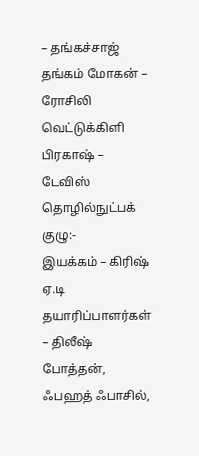– தங்கச்சாஜ்
தங்கம் மோகன் – ரோசிலி
வெட்டுக்கிளி பிரகாஷ் – டேவிஸ்
தொழில்நுட்பக் குழு:-
இயக்கம் – கிரிஷ் ஏ.டி
தயாரிப்பாளர்கள் – திலீஷ் போத்தன், ஃபஹத் ஃபாசில்,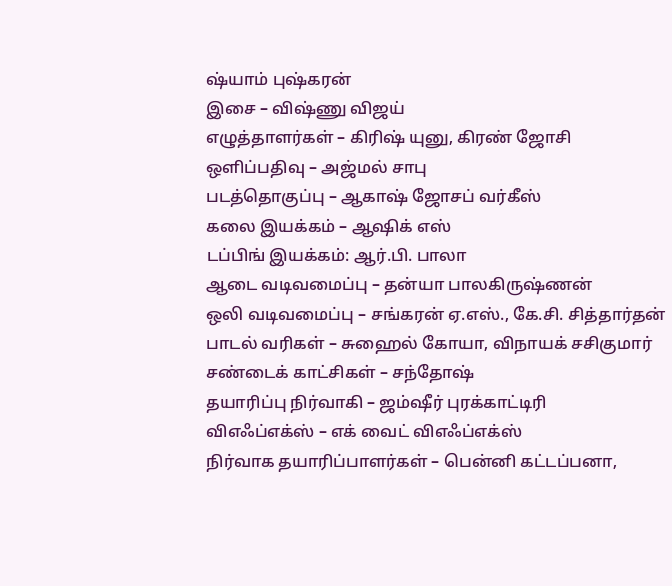ஷ்யாம் புஷ்கரன்
இசை – விஷ்ணு விஜய்
எழுத்தாளர்கள் – கிரிஷ் யுனு, கிரண் ஜோசி
ஒளிப்பதிவு – அஜ்மல் சாபு
படத்தொகுப்பு – ஆகாஷ் ஜோசப் வர்கீஸ்
கலை இயக்கம் – ஆஷிக் எஸ்
டப்பிங் இயக்கம்: ஆர்.பி. பாலா
ஆடை வடிவமைப்பு – தன்யா பாலகிருஷ்ணன்
ஒலி வடிவமைப்பு – சங்கரன் ஏ.எஸ்., கே.சி. சித்தார்தன்
பாடல் வரிகள் – சுஹைல் கோயா, விநாயக் சசிகுமார்
சண்டைக் காட்சிகள் – சந்தோஷ்
தயாரிப்பு நிர்வாகி – ஜம்ஷீர் புரக்காட்டிரி
விஎஃப்எக்ஸ் – எக் வைட் விஎஃப்எக்ஸ்
நிர்வாக தயாரிப்பாளர்கள் – பென்னி கட்டப்பனா,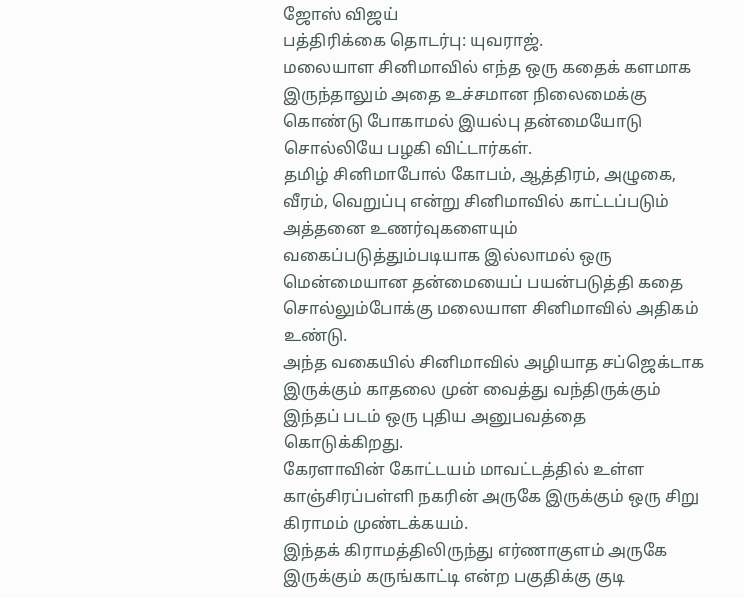ஜோஸ் விஜய்
பத்திரிக்கை தொடர்பு: யுவராஜ்.
மலையாள சினிமாவில் எந்த ஒரு கதைக் களமாக இருந்தாலும் அதை உச்சமான நிலைமைக்கு கொண்டு போகாமல் இயல்பு தன்மையோடு சொல்லியே பழகி விட்டார்கள்.
தமிழ் சினிமாபோல் கோபம், ஆத்திரம், அழுகை, வீரம், வெறுப்பு என்று சினிமாவில் காட்டப்படும் அத்தனை உணர்வுகளையும் வகைப்படுத்தும்படியாக இல்லாமல் ஒரு மென்மையான தன்மையைப் பயன்படுத்தி கதை சொல்லும்போக்கு மலையாள சினிமாவில் அதிகம் உண்டு.
அந்த வகையில் சினிமாவில் அழியாத சப்ஜெக்டாக இருக்கும் காதலை முன் வைத்து வந்திருக்கும் இந்தப் படம் ஒரு புதிய அனுபவத்தை கொடுக்கிறது.
கேரளாவின் கோட்டயம் மாவட்டத்தில் உள்ள காஞ்சிரப்பள்ளி நகரின் அருகே இருக்கும் ஒரு சிறு கிராமம் முண்டக்கயம்.
இந்தக் கிராமத்திலிருந்து எர்ணாகுளம் அருகே இருக்கும் கருங்காட்டி என்ற பகுதிக்கு குடி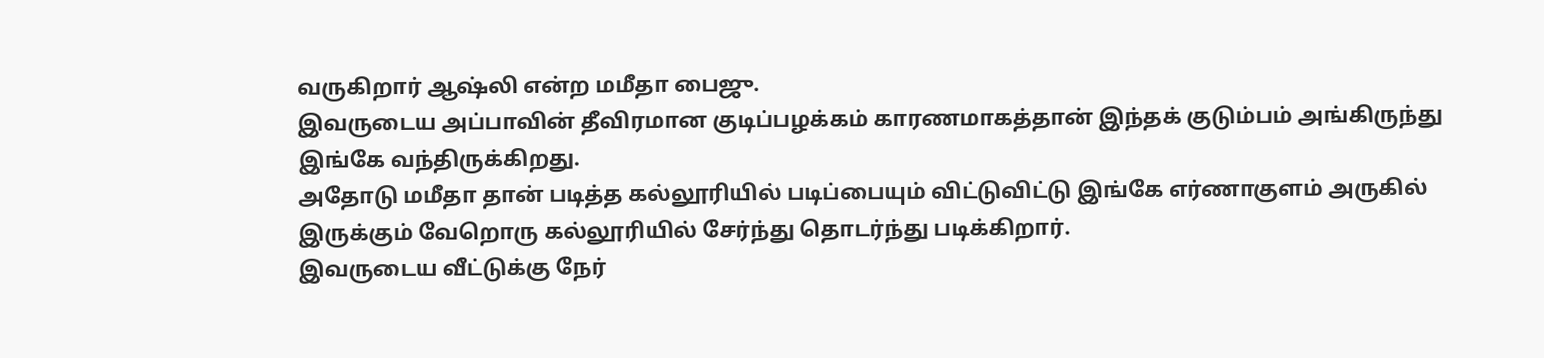வருகிறார் ஆஷ்லி என்ற மமீதா பைஜு.
இவருடைய அப்பாவின் தீவிரமான குடிப்பழக்கம் காரணமாகத்தான் இந்தக் குடும்பம் அங்கிருந்து இங்கே வந்திருக்கிறது.
அதோடு மமீதா தான் படித்த கல்லூரியில் படிப்பையும் விட்டுவிட்டு இங்கே எர்ணாகுளம் அருகில் இருக்கும் வேறொரு கல்லூரியில் சேர்ந்து தொடர்ந்து படிக்கிறார்.
இவருடைய வீட்டுக்கு நேர்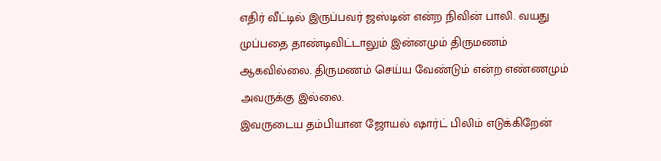எதிர் வீட்டில் இருப்பவர் ஜஸ்டின் என்ற நிவின் பாலி. வயது முப்பதை தாண்டிவிட்டாலும் இன்னமும் திருமணம் ஆகவில்லை. திருமணம் செய்ய வேண்டும் என்ற எண்ணமும் அவருக்கு இல்லை.
இவருடைய தம்பியான ஜோயல் ஷார்ட் பிலிம் எடுக்கிறேன்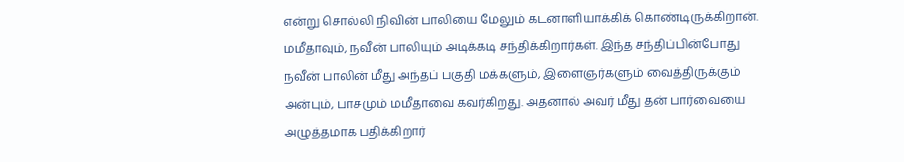என்று சொல்லி நிவின் பாலியை மேலும் கடனாளியாக்கிக் கொண்டிருக்கிறான்.
மமீதாவும், நவீன் பாலியும் அடிக்கடி சந்திக்கிறார்கள். இந்த சந்திப்பின்போது நவீன் பாலின் மீது அந்தப் பகுதி மக்களும், இளைஞர்களும் வைத்திருக்கும் அன்பும், பாசமும் மமீதாவை கவர்கிறது. அதனால் அவர் மீது தன் பார்வையை அழுத்தமாக பதிக்கிறார்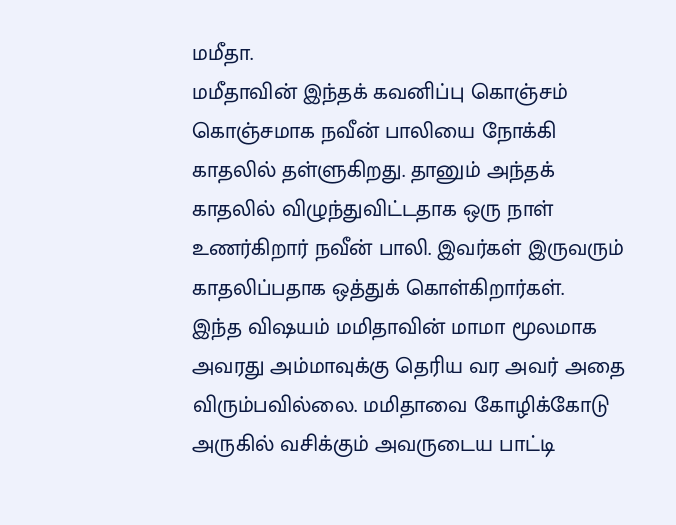மமீதா.
மமீதாவின் இந்தக் கவனிப்பு கொஞ்சம் கொஞ்சமாக நவீன் பாலியை நோக்கி காதலில் தள்ளுகிறது. தானும் அந்தக் காதலில் விழுந்துவிட்டதாக ஒரு நாள் உணர்கிறார் நவீன் பாலி. இவர்கள் இருவரும் காதலிப்பதாக ஒத்துக் கொள்கிறார்கள்.
இந்த விஷயம் மமிதாவின் மாமா மூலமாக அவரது அம்மாவுக்கு தெரிய வர அவர் அதை விரும்பவில்லை. மமிதாவை கோழிக்கோடு அருகில் வசிக்கும் அவருடைய பாட்டி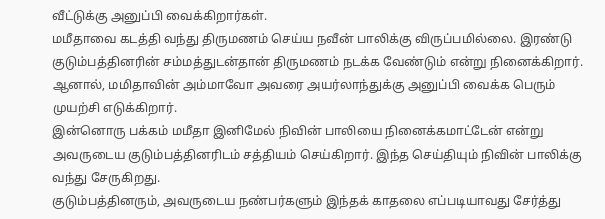வீட்டுக்கு அனுப்பி வைக்கிறார்கள்.
மமீதாவை கடத்தி வந்து திருமணம் செய்ய நவீன் பாலிக்கு விருப்பமில்லை. இரண்டு குடும்பத்தினரின் சம்மத்துடன்தான் திருமணம் நடக்க வேண்டும் என்று நினைக்கிறார்.
ஆனால், மமிதாவின் அம்மாவோ அவரை அயர்லாந்துக்கு அனுப்பி வைக்க பெரும் முயற்சி எடுக்கிறார்.
இன்னொரு பக்கம் மமீதா இனிமேல் நிவின் பாலியை நினைக்கமாட்டேன் என்று அவருடைய குடும்பத்தினரிடம் சத்தியம் செய்கிறார். இந்த செய்தியும் நிவின் பாலிக்கு வந்து சேருகிறது.
குடும்பத்தினரும், அவருடைய நண்பர்களும் இந்தக் காதலை எப்படியாவது சேர்த்து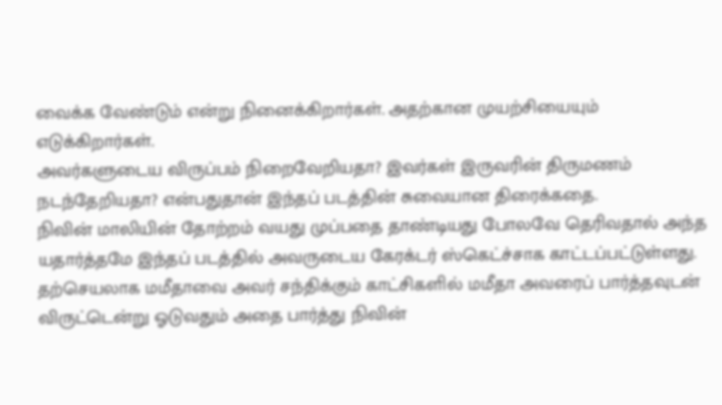வைக்க வேண்டும் என்று நினைக்கிறார்கள். அதற்கான முயற்சியையும் எடுக்கிறார்கள்.
அவர்களுடைய விருப்பம் நிறைவேறியதா? இவர்கள் இருவரின் திருமணம் நடந்தேறியதா? என்பதுதான் இந்தப் படத்தின் சுவையான திரைக்கதை.
நிவின் மாலியின் தோற்றம் வயது முப்பதை தாண்டியது போலவே தெரிவதால் அந்த யதார்த்தமே இந்தப் படத்தில் அவருடைய கேரக்டர் ஸ்கெட்ச்சாக காட்டப்பட்டுள்ளது.
தற்செயலாக மமீதாவை அவர் சந்திக்கும் காட்சிகளில் மமீதா அவரைப் பார்த்தவுடன் விருட்டென்று ஓடுவதும் அதை பார்த்து நிவின்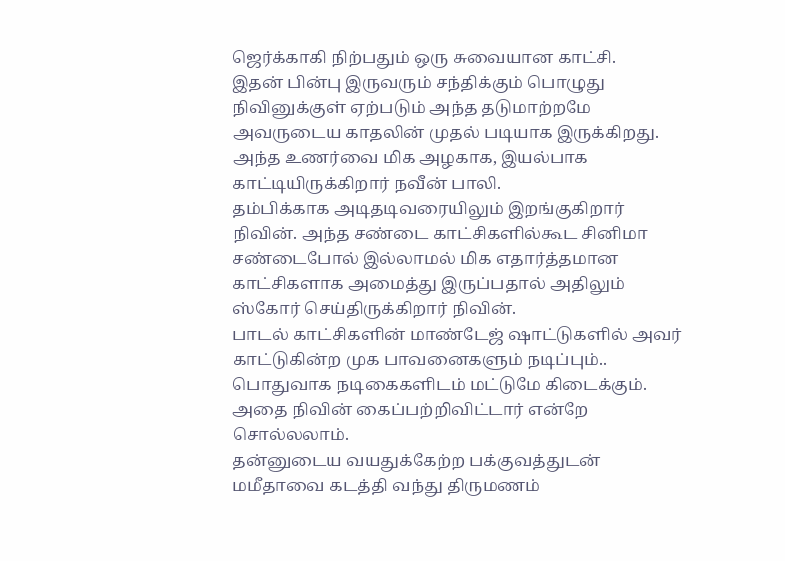ஜெர்க்காகி நிற்பதும் ஒரு சுவையான காட்சி.
இதன் பின்பு இருவரும் சந்திக்கும் பொழுது நிவினுக்குள் ஏற்படும் அந்த தடுமாற்றமே அவருடைய காதலின் முதல் படியாக இருக்கிறது. அந்த உணர்வை மிக அழகாக, இயல்பாக காட்டியிருக்கிறார் நவீன் பாலி.
தம்பிக்காக அடிதடிவரையிலும் இறங்குகிறார் நிவின். அந்த சண்டை காட்சிகளில்கூட சினிமா சண்டைபோல் இல்லாமல் மிக எதார்த்தமான காட்சிகளாக அமைத்து இருப்பதால் அதிலும் ஸ்கோர் செய்திருக்கிறார் நிவின்.
பாடல் காட்சிகளின் மாண்டேஜ் ஷாட்டுகளில் அவர் காட்டுகின்ற முக பாவனைகளும் நடிப்பும்.. பொதுவாக நடிகைகளிடம் மட்டுமே கிடைக்கும். அதை நிவின் கைப்பற்றிவிட்டார் என்றே சொல்லலாம்.
தன்னுடைய வயதுக்கேற்ற பக்குவத்துடன் மமீதாவை கடத்தி வந்து திருமணம்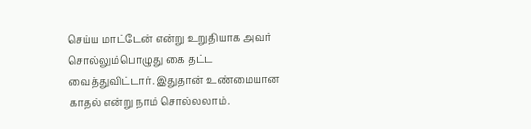செய்ய மாட்டேன் என்று உறுதியாக அவர் சொல்லும்பொழுது கை தட்ட வைத்துவிட்டார். இதுதான் உண்மையான காதல் என்று நாம் சொல்லலாம்.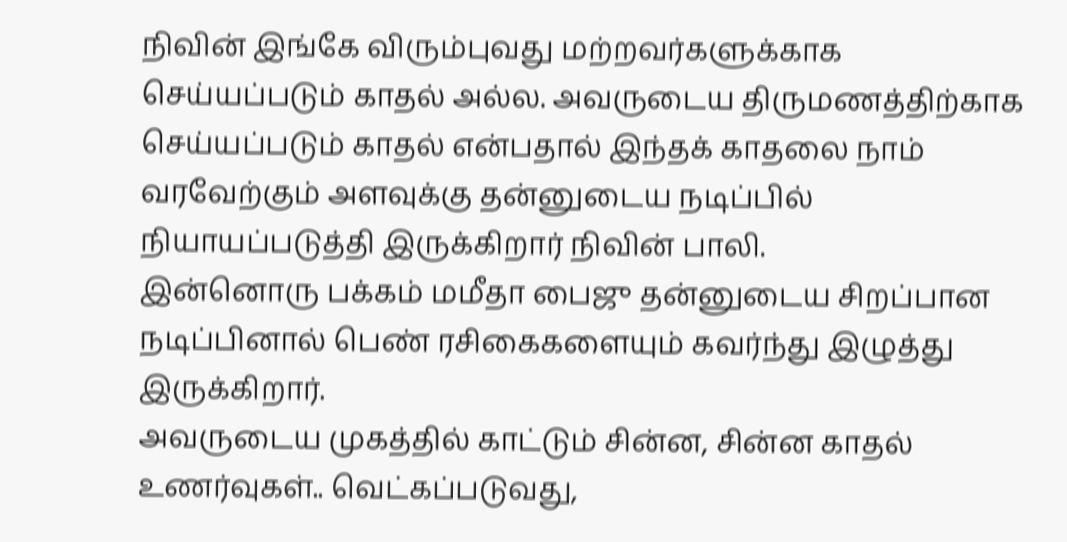நிவின் இங்கே விரும்புவது மற்றவர்களுக்காக செய்யப்படும் காதல் அல்ல. அவருடைய திருமணத்திற்காக செய்யப்படும் காதல் என்பதால் இந்தக் காதலை நாம் வரவேற்கும் அளவுக்கு தன்னுடைய நடிப்பில் நியாயப்படுத்தி இருக்கிறார் நிவின் பாலி.
இன்னொரு பக்கம் மமீதா பைஜு தன்னுடைய சிறப்பான நடிப்பினால் பெண் ரசிகைகளையும் கவர்ந்து இழுத்து இருக்கிறார்.
அவருடைய முகத்தில் காட்டும் சின்ன, சின்ன காதல் உணர்வுகள்.. வெட்கப்படுவது,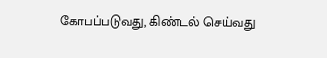கோபப்படுவது, கிண்டல் செய்வது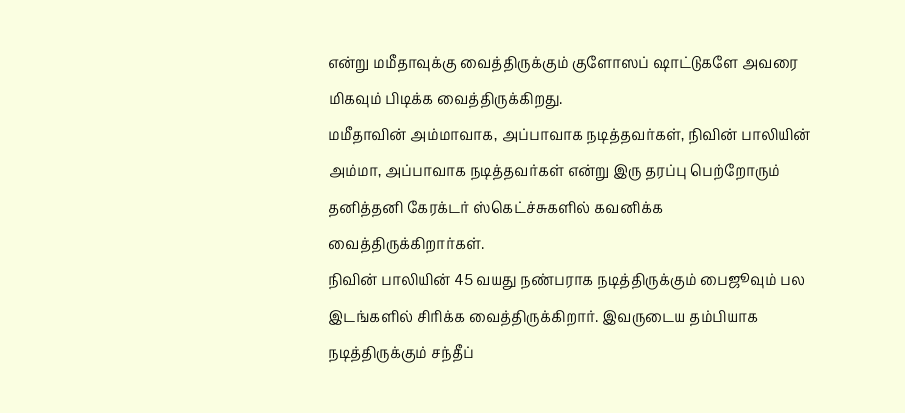என்று மமீதாவுக்கு வைத்திருக்கும் குளோஸப் ஷாட்டுகளே அவரை மிகவும் பிடிக்க வைத்திருக்கிறது.
மமீதாவின் அம்மாவாக, அப்பாவாக நடித்தவர்கள், நிவின் பாலியின் அம்மா, அப்பாவாக நடித்தவர்கள் என்று இரு தரப்பு பெற்றோரும் தனித்தனி கேரக்டர் ஸ்கெட்ச்சுகளில் கவனிக்க வைத்திருக்கிறார்கள்.
நிவின் பாலியின் 45 வயது நண்பராக நடித்திருக்கும் பைஜூவும் பல இடங்களில் சிரிக்க வைத்திருக்கிறார். இவருடைய தம்பியாக நடித்திருக்கும் சந்தீப்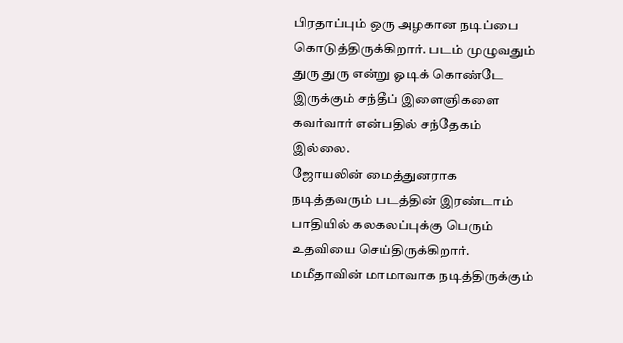பிரதாப்பும் ஒரு அழகான நடிப்பை கொடுத்திருக்கிறார். படம் முழுவதும் துரு துரு என்று ஓடிக் கொண்டே இருக்கும் சந்தீப் இளைஞிகளை கவர்வார் என்பதில் சந்தேகம் இல்லை.
ஜோயலின் மைத்துனராக நடித்தவரும் படத்தின் இரண்டாம் பாதியில் கலகலப்புக்கு பெரும் உதவியை செய்திருக்கிறார்.
மமீதாவின் மாமாவாக நடித்திருக்கும்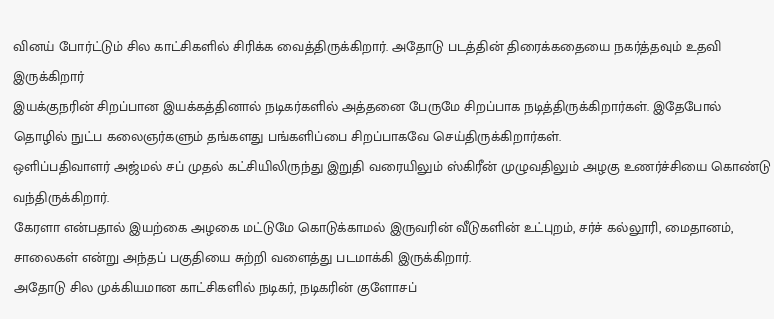வினய் போர்ட்டும் சில காட்சிகளில் சிரிக்க வைத்திருக்கிறார். அதோடு படத்தின் திரைக்கதையை நகர்த்தவும் உதவி இருக்கிறார்
இயக்குநரின் சிறப்பான இயக்கத்தினால் நடிகர்களில் அத்தனை பேருமே சிறப்பாக நடித்திருக்கிறார்கள். இதேபோல் தொழில் நுட்ப கலைஞர்களும் தங்களது பங்களிப்பை சிறப்பாகவே செய்திருக்கிறார்கள்.
ஒளிப்பதிவாளர் அஜ்மல் சப் முதல் கட்சியிலிருந்து இறுதி வரையிலும் ஸ்கிரீன் முழுவதிலும் அழகு உணர்ச்சியை கொண்டு வந்திருக்கிறார்.
கேரளா என்பதால் இயற்கை அழகை மட்டுமே கொடுக்காமல் இருவரின் வீடுகளின் உட்புறம், சர்ச் கல்லூரி, மைதானம், சாலைகள் என்று அந்தப் பகுதியை சுற்றி வளைத்து படமாக்கி இருக்கிறார்.
அதோடு சில முக்கியமான காட்சிகளில் நடிகர், நடிகரின் குளோசப்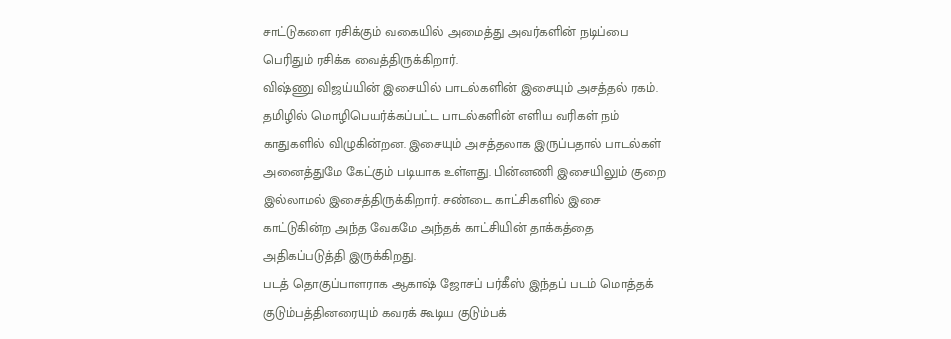சாட்டுகளை ரசிக்கும் வகையில் அமைத்து அவர்களின் நடிப்பை பெரிதும் ரசிக்க வைத்திருக்கிறார்.
விஷ்ணு விஜய்யின் இசையில் பாடல்களின் இசையும் அசத்தல் ரகம். தமிழில் மொழிபெயர்க்கப்பட்ட பாடல்களின் எளிய வரிகள் நம் காதுகளில் விழுகின்றன. இசையும் அசத்தலாக இருப்பதால் பாடல்கள் அனைத்துமே கேட்கும் படியாக உள்ளது. பின்னணி இசையிலும் குறை இல்லாமல் இசைத்திருக்கிறார். சண்டை காட்சிகளில் இசை காட்டுகின்ற அந்த வேகமே அந்தக் காட்சியின் தாக்கத்தை அதிகப்படுத்தி இருக்கிறது.
படத் தொகுப்பாளராக ஆகாஷ் ஜோசப் பர்கீஸ் இந்தப் படம் மொத்தக் குடும்பத்தினரையும் கவரக் கூடிய குடும்பக்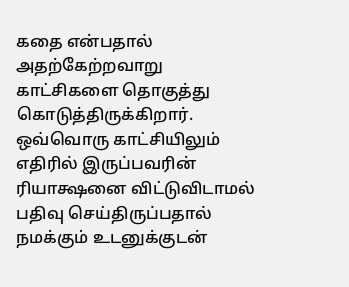கதை என்பதால் அதற்கேற்றவாறு காட்சிகளை தொகுத்து கொடுத்திருக்கிறார்.
ஒவ்வொரு காட்சியிலும் எதிரில் இருப்பவரின் ரியாக்ஷனை விட்டுவிடாமல் பதிவு செய்திருப்பதால் நமக்கும் உடனுக்குடன்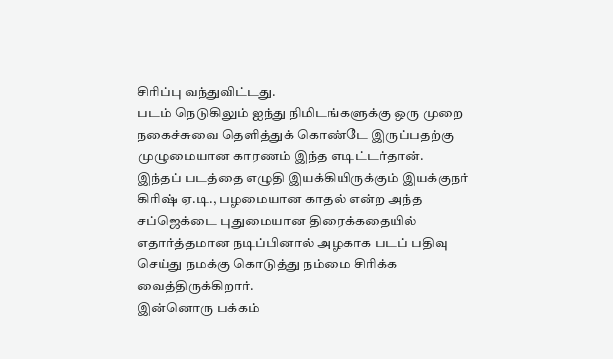சிரிப்பு வந்துவிட்டது.
படம் நெடுகிலும் ஐந்து நிமிடங்களுக்கு ஒரு முறை நகைச்சுவை தெளித்துக் கொண்டே இருப்பதற்கு முழுமையான காரணம் இந்த எடிட்டர்தான்.
இந்தப் படத்தை எழுதி இயக்கியிருக்கும் இயக்குநர் கிரிஷ் ஏ.டி., பழமையான காதல் என்ற அந்த சப்ஜெக்டை புதுமையான திரைக்கதையில் எதார்த்தமான நடிப்பினால் அழகாக படப் பதிவு செய்து நமக்கு கொடுத்து நம்மை சிரிக்க வைத்திருக்கிறார்.
இன்னொரு பக்கம்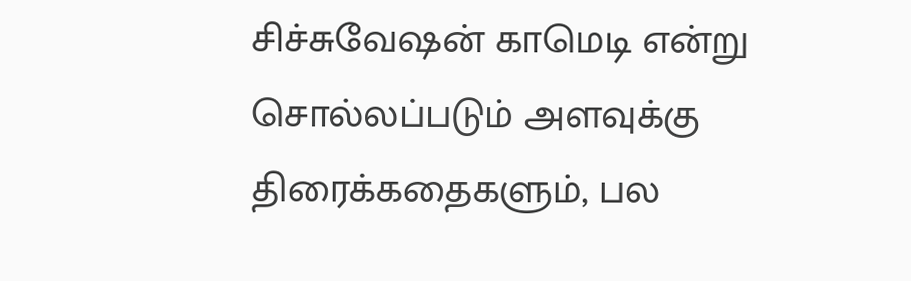சிச்சுவேஷன் காமெடி என்று சொல்லப்படும் அளவுக்கு திரைக்கதைகளும், பல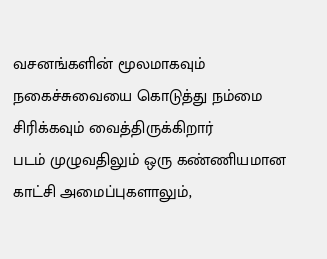வசனங்களின் மூலமாகவும் நகைச்சுவையை கொடுத்து நம்மை சிரிக்கவும் வைத்திருக்கிறார்
படம் முழுவதிலும் ஒரு கண்ணியமான காட்சி அமைப்புகளாலும்,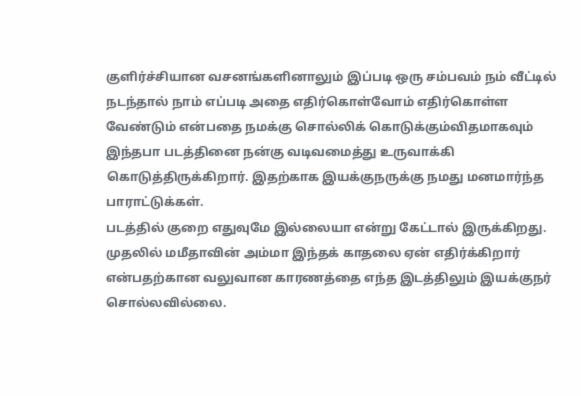குளிர்ச்சியான வசனங்களினாலும் இப்படி ஒரு சம்பவம் நம் வீட்டில் நடந்தால் நாம் எப்படி அதை எதிர்கொள்வோம் எதிர்கொள்ள வேண்டும் என்பதை நமக்கு சொல்லிக் கொடுக்கும்விதமாகவும் இந்தபா படத்தினை நன்கு வடிவமைத்து உருவாக்கி கொடுத்திருக்கிறார். இதற்காக இயக்குநருக்கு நமது மனமார்ந்த பாராட்டுக்கள்.
படத்தில் குறை எதுவுமே இல்லையா என்று கேட்டால் இருக்கிறது.
முதலில் மமீதாவின் அம்மா இந்தக் காதலை ஏன் எதிர்க்கிறார் என்பதற்கான வலுவான காரணத்தை எந்த இடத்திலும் இயக்குநர் சொல்லவில்லை.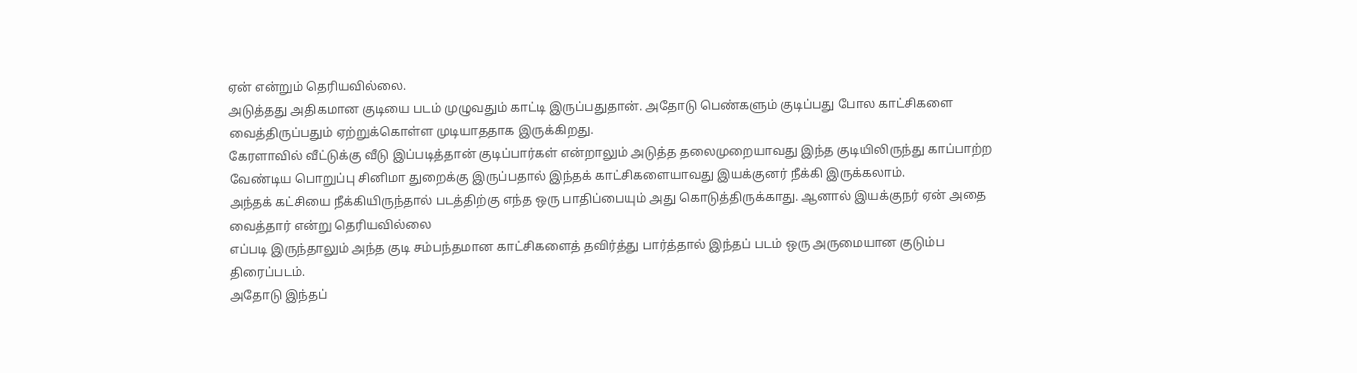ஏன் என்றும் தெரியவில்லை.
அடுத்தது அதிகமான குடியை படம் முழுவதும் காட்டி இருப்பதுதான். அதோடு பெண்களும் குடிப்பது போல காட்சிகளை வைத்திருப்பதும் ஏற்றுக்கொள்ள முடியாததாக இருக்கிறது.
கேரளாவில் வீட்டுக்கு வீடு இப்படித்தான் குடிப்பார்கள் என்றாலும் அடுத்த தலைமுறையாவது இந்த குடியிலிருந்து காப்பாற்ற வேண்டிய பொறுப்பு சினிமா துறைக்கு இருப்பதால் இந்தக் காட்சிகளையாவது இயக்குனர் நீக்கி இருக்கலாம்.
அந்தக் கட்சியை நீக்கியிருந்தால் படத்திற்கு எந்த ஒரு பாதிப்பையும் அது கொடுத்திருக்காது. ஆனால் இயக்குநர் ஏன் அதை வைத்தார் என்று தெரியவில்லை
எப்படி இருந்தாலும் அந்த குடி சம்பந்தமான காட்சிகளைத் தவிர்த்து பார்த்தால் இந்தப் படம் ஒரு அருமையான குடும்ப திரைப்படம்.
அதோடு இந்தப்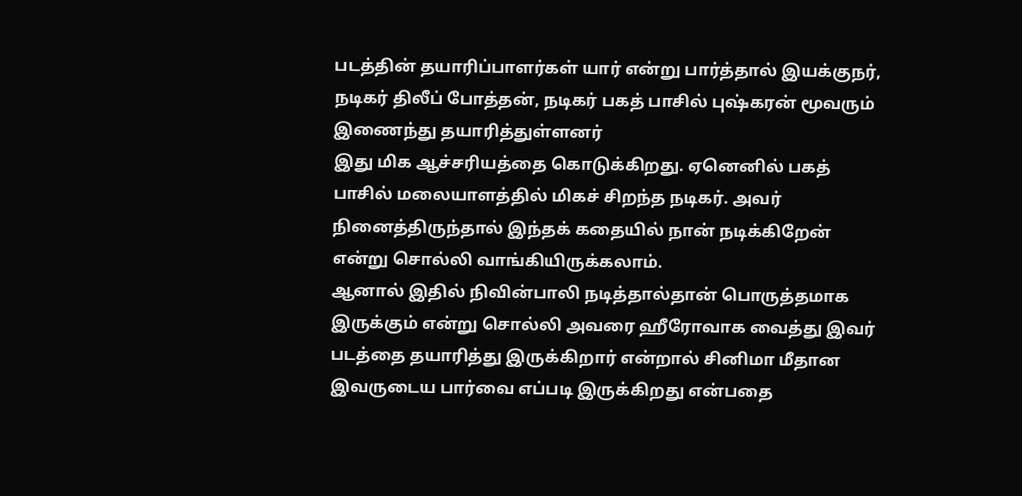படத்தின் தயாரிப்பாளர்கள் யார் என்று பார்த்தால் இயக்குநர், நடிகர் திலீப் போத்தன், நடிகர் பகத் பாசில் புஷ்கரன் மூவரும் இணைந்து தயாரித்துள்ளனர்
இது மிக ஆச்சரியத்தை கொடுக்கிறது. ஏனெனில் பகத் பாசில் மலையாளத்தில் மிகச் சிறந்த நடிகர். அவர் நினைத்திருந்தால் இந்தக் கதையில் நான் நடிக்கிறேன் என்று சொல்லி வாங்கியிருக்கலாம்.
ஆனால் இதில் நிவின்பாலி நடித்தால்தான் பொருத்தமாக இருக்கும் என்று சொல்லி அவரை ஹீரோவாக வைத்து இவர் படத்தை தயாரித்து இருக்கிறார் என்றால் சினிமா மீதான இவருடைய பார்வை எப்படி இருக்கிறது என்பதை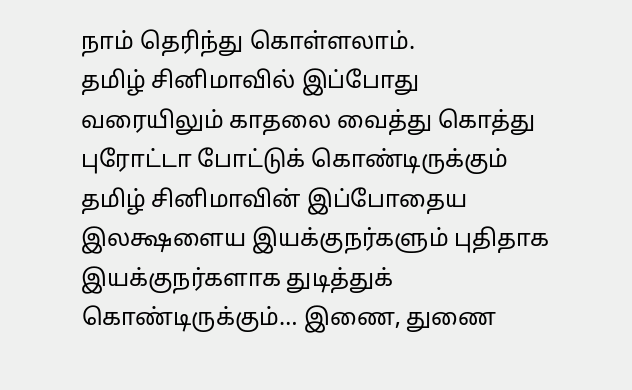நாம் தெரிந்து கொள்ளலாம்.
தமிழ் சினிமாவில் இப்போது வரையிலும் காதலை வைத்து கொத்து புரோட்டா போட்டுக் கொண்டிருக்கும் தமிழ் சினிமாவின் இப்போதைய இலக்ஷளைய இயக்குநர்களும் புதிதாக இயக்குநர்களாக துடித்துக் கொண்டிருக்கும்… இணை, துணை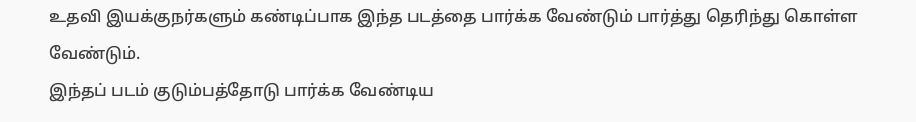உதவி இயக்குநர்களும் கண்டிப்பாக இந்த படத்தை பார்க்க வேண்டும் பார்த்து தெரிந்து கொள்ள வேண்டும்.
இந்தப் படம் குடும்பத்தோடு பார்க்க வேண்டிய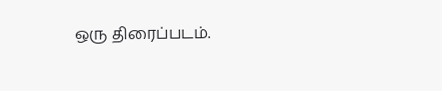ஒரு திரைப்படம்.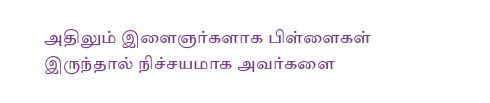அதிலும் இளைஞர்களாக பிள்ளைகள் இருந்தால் நிச்சயமாக அவர்களை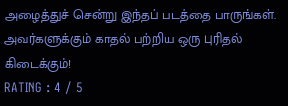அழைத்துச் சென்று இந்தப் படத்தை பாருங்கள். அவர்களுக்கும் காதல் பற்றிய ஒரு புரிதல் கிடைக்கும்!
RATING : 4 / 5